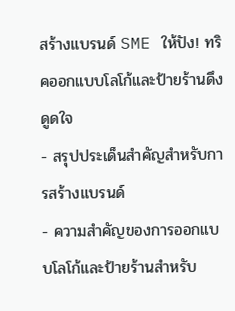สร้างแบรนด์ SME ให้ปัง! ทริคออกแบบโลโก้และป้ายร้านดึงดูดใจ
- สรุปประเด็นสำคัญสำหรับการสร้างแบรนด์
- ความสำคัญของการออกแบบโลโก้และป้ายร้านสำหรับ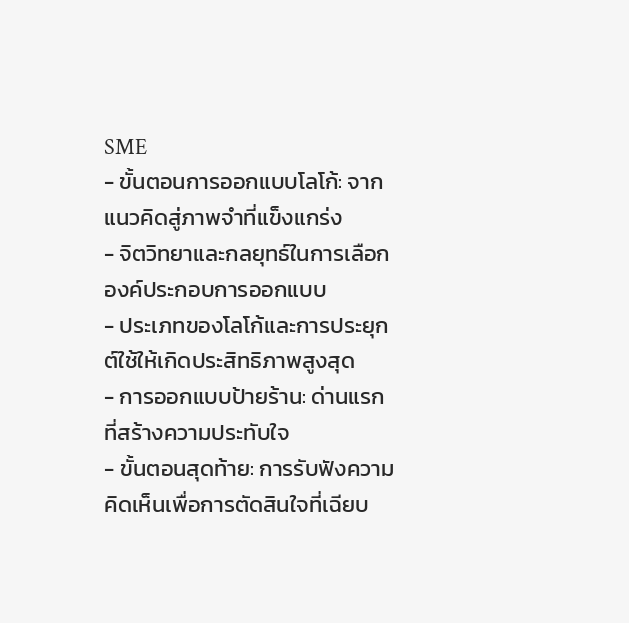SME
- ขั้นตอนการออกแบบโลโก้: จากแนวคิดสู่ภาพจำที่แข็งแกร่ง
- จิตวิทยาและกลยุทธ์ในการเลือกองค์ประกอบการออกแบบ
- ประเภทของโลโก้และการประยุกต์ใช้ให้เกิดประสิทธิภาพสูงสุด
- การออกแบบป้ายร้าน: ด่านแรกที่สร้างความประทับใจ
- ขั้นตอนสุดท้าย: การรับฟังความคิดเห็นเพื่อการตัดสินใจที่เฉียบ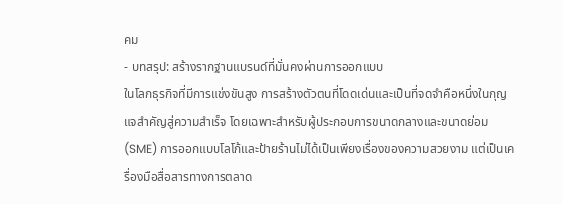คม
- บทสรุป: สร้างรากฐานแบรนด์ที่มั่นคงผ่านการออกแบบ
ในโลกธุรกิจที่มีการแข่งขันสูง การสร้างตัวตนที่โดดเด่นและเป็นที่จดจำคือหนึ่งในกุญแจสำคัญสู่ความสำเร็จ โดยเฉพาะสำหรับผู้ประกอบการขนาดกลางและขนาดย่อม (SME) การออกแบบโลโก้และป้ายร้านไม่ได้เป็นเพียงเรื่องของความสวยงาม แต่เป็นเครื่องมือสื่อสารทางการตลาด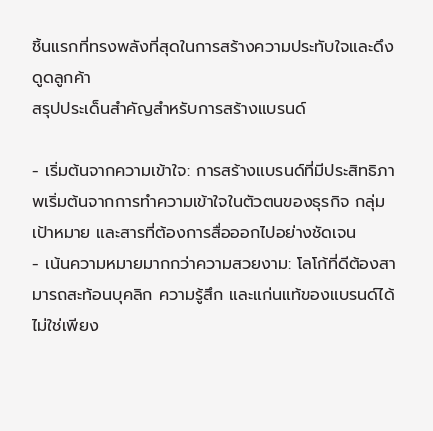ชิ้นแรกที่ทรงพลังที่สุดในการสร้างความประทับใจและดึงดูดลูกค้า
สรุปประเด็นสำคัญสำหรับการสร้างแบรนด์

- เริ่มต้นจากความเข้าใจ: การสร้างแบรนด์ที่มีประสิทธิภาพเริ่มต้นจากการทำความเข้าใจในตัวตนของธุรกิจ กลุ่มเป้าหมาย และสารที่ต้องการสื่อออกไปอย่างชัดเจน
- เน้นความหมายมากกว่าความสวยงาม: โลโก้ที่ดีต้องสามารถสะท้อนบุคลิก ความรู้สึก และแก่นแท้ของแบรนด์ได้ ไม่ใช่เพียง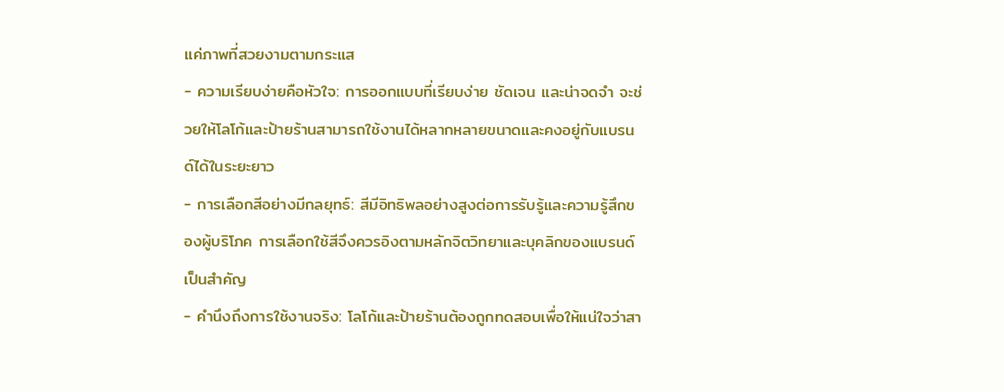แค่ภาพที่สวยงามตามกระแส
- ความเรียบง่ายคือหัวใจ: การออกแบบที่เรียบง่าย ชัดเจน และน่าจดจำ จะช่วยให้โลโก้และป้ายร้านสามารถใช้งานได้หลากหลายขนาดและคงอยู่กับแบรนด์ได้ในระยะยาว
- การเลือกสีอย่างมีกลยุทธ์: สีมีอิทธิพลอย่างสูงต่อการรับรู้และความรู้สึกของผู้บริโภค การเลือกใช้สีจึงควรอิงตามหลักจิตวิทยาและบุคลิกของแบรนด์เป็นสำคัญ
- คำนึงถึงการใช้งานจริง: โลโก้และป้ายร้านต้องถูกทดสอบเพื่อให้แน่ใจว่าสา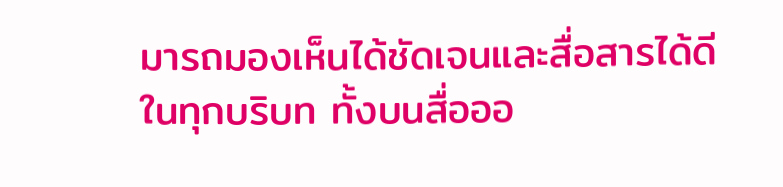มารถมองเห็นได้ชัดเจนและสื่อสารได้ดีในทุกบริบท ทั้งบนสื่อออ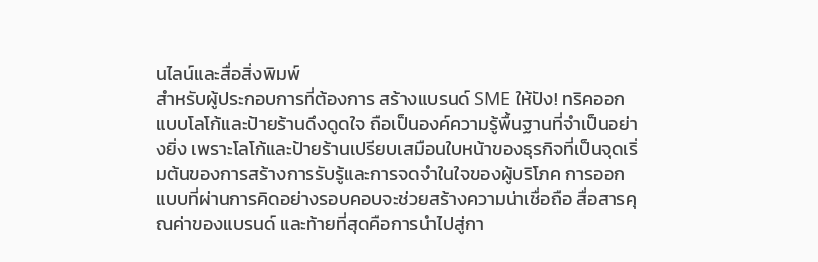นไลน์และสื่อสิ่งพิมพ์
สำหรับผู้ประกอบการที่ต้องการ สร้างแบรนด์ SME ให้ปัง! ทริคออกแบบโลโก้และป้ายร้านดึงดูดใจ ถือเป็นองค์ความรู้พื้นฐานที่จำเป็นอย่างยิ่ง เพราะโลโก้และป้ายร้านเปรียบเสมือนใบหน้าของธุรกิจที่เป็นจุดเริ่มต้นของการสร้างการรับรู้และการจดจำในใจของผู้บริโภค การออกแบบที่ผ่านการคิดอย่างรอบคอบจะช่วยสร้างความน่าเชื่อถือ สื่อสารคุณค่าของแบรนด์ และท้ายที่สุดคือการนำไปสู่กา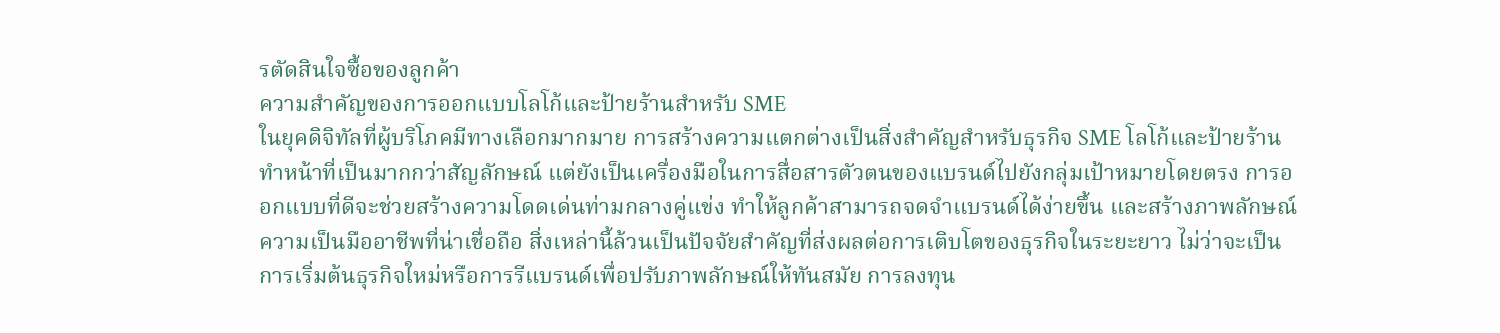รตัดสินใจซื้อของลูกค้า
ความสำคัญของการออกแบบโลโก้และป้ายร้านสำหรับ SME
ในยุคดิจิทัลที่ผู้บริโภคมีทางเลือกมากมาย การสร้างความแตกต่างเป็นสิ่งสำคัญสำหรับธุรกิจ SME โลโก้และป้ายร้านทำหน้าที่เป็นมากกว่าสัญลักษณ์ แต่ยังเป็นเครื่องมือในการสื่อสารตัวตนของแบรนด์ไปยังกลุ่มเป้าหมายโดยตรง การออกแบบที่ดีจะช่วยสร้างความโดดเด่นท่ามกลางคู่แข่ง ทำให้ลูกค้าสามารถจดจำแบรนด์ได้ง่ายขึ้น และสร้างภาพลักษณ์ความเป็นมืออาชีพที่น่าเชื่อถือ สิ่งเหล่านี้ล้วนเป็นปัจจัยสำคัญที่ส่งผลต่อการเติบโตของธุรกิจในระยะยาว ไม่ว่าจะเป็นการเริ่มต้นธุรกิจใหม่หรือการรีแบรนด์เพื่อปรับภาพลักษณ์ให้ทันสมัย การลงทุน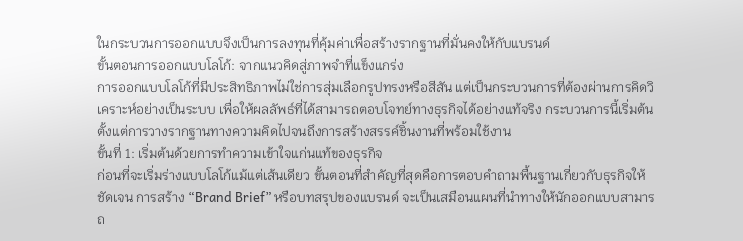ในกระบวนการออกแบบจึงเป็นการลงทุนที่คุ้มค่าเพื่อสร้างรากฐานที่มั่นคงให้กับแบรนด์
ขั้นตอนการออกแบบโลโก้: จากแนวคิดสู่ภาพจำที่แข็งแกร่ง
การออกแบบโลโก้ที่มีประสิทธิภาพไม่ใช่การสุ่มเลือกรูปทรงหรือสีสัน แต่เป็นกระบวนการที่ต้องผ่านการคิดวิเคราะห์อย่างเป็นระบบ เพื่อให้ผลลัพธ์ที่ได้สามารถตอบโจทย์ทางธุรกิจได้อย่างแท้จริง กระบวนการนี้เริ่มต้นตั้งแต่การวางรากฐานทางความคิดไปจนถึงการสร้างสรรค์ชิ้นงานที่พร้อมใช้งาน
ขั้นที่ 1: เริ่มต้นด้วยการทำความเข้าใจแก่นแท้ของธุรกิจ
ก่อนที่จะเริ่มร่างแบบโลโก้แม้แต่เส้นเดียว ขั้นตอนที่สำคัญที่สุดคือการตอบคำถามพื้นฐานเกี่ยวกับธุรกิจให้ชัดเจน การสร้าง “Brand Brief” หรือบทสรุปของแบรนด์ จะเป็นเสมือนแผนที่นำทางให้นักออกแบบสามารถ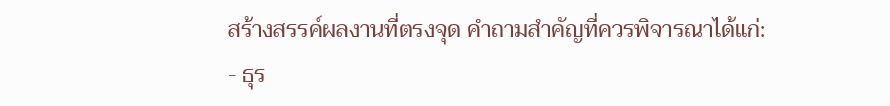สร้างสรรค์ผลงานที่ตรงจุด คำถามสำคัญที่ควรพิจารณาได้แก่:
- ธุร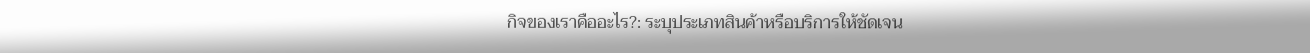กิจของเราคืออะไร?: ระบุประเภทสินค้าหรือบริการให้ชัดเจน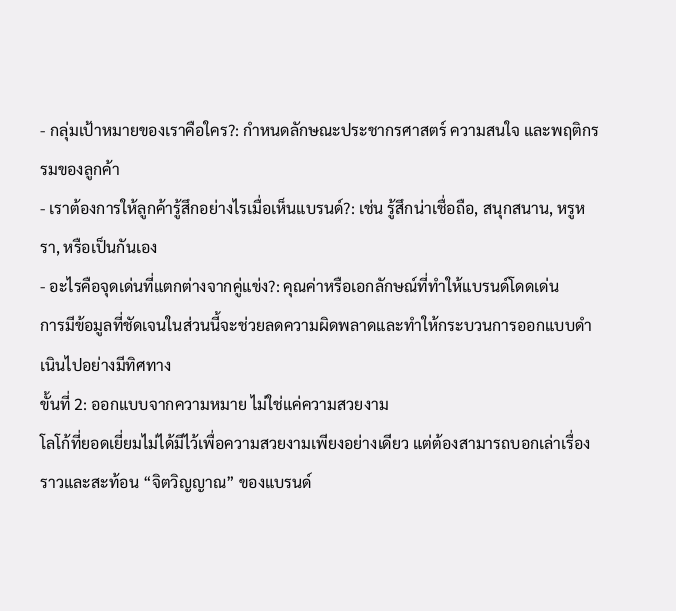- กลุ่มเป้าหมายของเราคือใคร?: กำหนดลักษณะประชากรศาสตร์ ความสนใจ และพฤติกรรมของลูกค้า
- เราต้องการให้ลูกค้ารู้สึกอย่างไรเมื่อเห็นแบรนด์?: เช่น รู้สึกน่าเชื่อถือ, สนุกสนาน, หรูหรา, หรือเป็นกันเอง
- อะไรคือจุดเด่นที่แตกต่างจากคู่แข่ง?: คุณค่าหรือเอกลักษณ์ที่ทำให้แบรนด์โดดเด่น
การมีข้อมูลที่ชัดเจนในส่วนนี้จะช่วยลดความผิดพลาดและทำให้กระบวนการออกแบบดำเนินไปอย่างมีทิศทาง
ขั้นที่ 2: ออกแบบจากความหมาย ไม่ใช่แค่ความสวยงาม
โลโก้ที่ยอดเยี่ยมไม่ได้มีไว้เพื่อความสวยงามเพียงอย่างเดียว แต่ต้องสามารถบอกเล่าเรื่องราวและสะท้อน “จิตวิญญาณ” ของแบรนด์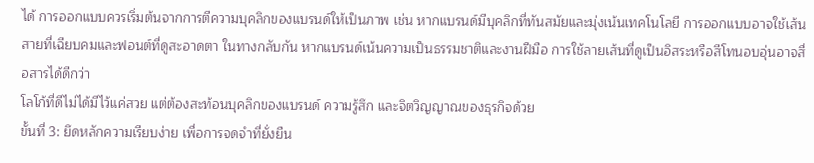ได้ การออกแบบควรเริ่มต้นจากการตีความบุคลิกของแบรนด์ให้เป็นภาพ เช่น หากแบรนด์มีบุคลิกที่ทันสมัยและมุ่งเน้นเทคโนโลยี การออกแบบอาจใช้เส้นสายที่เฉียบคมและฟอนต์ที่ดูสะอาดตา ในทางกลับกัน หากแบรนด์เน้นความเป็นธรรมชาติและงานฝีมือ การใช้ลายเส้นที่ดูเป็นอิสระหรือสีโทนอบอุ่นอาจสื่อสารได้ดีกว่า
โลโก้ที่ดีไม่ได้มีไว้แค่สวย แต่ต้องสะท้อนบุคลิกของแบรนด์ ความรู้สึก และจิตวิญญาณของธุรกิจด้วย
ขั้นที่ 3: ยึดหลักความเรียบง่าย เพื่อการจดจำที่ยั่งยืน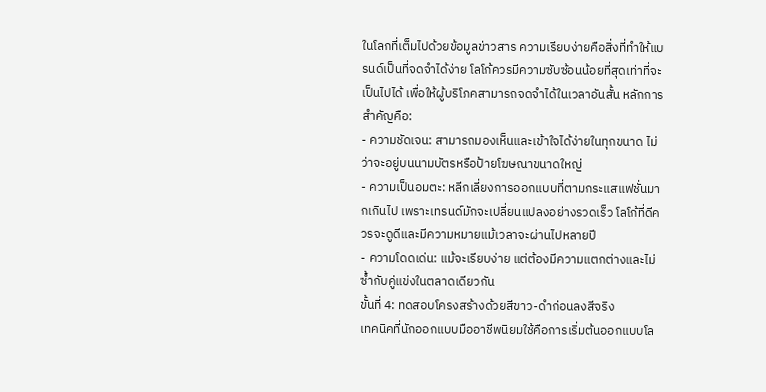ในโลกที่เต็มไปด้วยข้อมูลข่าวสาร ความเรียบง่ายคือสิ่งที่ทำให้แบรนด์เป็นที่จดจำได้ง่าย โลโก้ควรมีความซับซ้อนน้อยที่สุดเท่าที่จะเป็นไปได้ เพื่อให้ผู้บริโภคสามารถจดจำได้ในเวลาอันสั้น หลักการสำคัญคือ:
- ความชัดเจน: สามารถมองเห็นและเข้าใจได้ง่ายในทุกขนาด ไม่ว่าจะอยู่บนนามบัตรหรือป้ายโฆษณาขนาดใหญ่
- ความเป็นอมตะ: หลีกเลี่ยงการออกแบบที่ตามกระแสแฟชั่นมากเกินไป เพราะเทรนด์มักจะเปลี่ยนแปลงอย่างรวดเร็ว โลโก้ที่ดีควรจะดูดีและมีความหมายแม้เวลาจะผ่านไปหลายปี
- ความโดดเด่น: แม้จะเรียบง่าย แต่ต้องมีความแตกต่างและไม่ซ้ำกับคู่แข่งในตลาดเดียวกัน
ขั้นที่ 4: ทดสอบโครงสร้างด้วยสีขาว-ดำก่อนลงสีจริง
เทคนิคที่นักออกแบบมืออาชีพนิยมใช้คือการเริ่มต้นออกแบบโล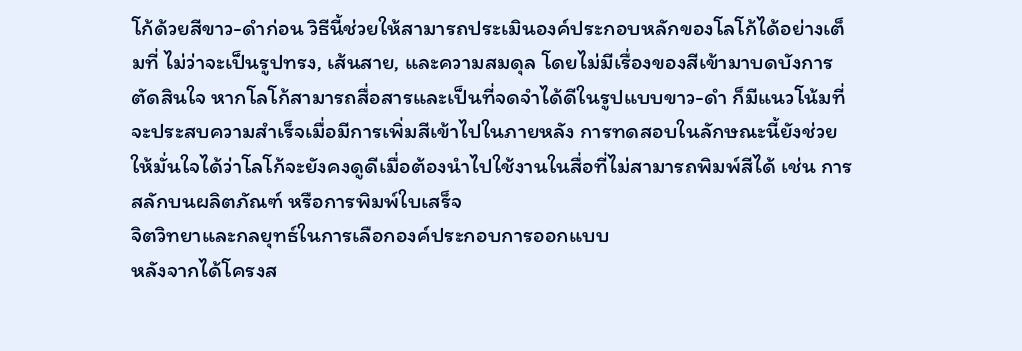โก้ด้วยสีขาว-ดำก่อน วิธีนี้ช่วยให้สามารถประเมินองค์ประกอบหลักของโลโก้ได้อย่างเต็มที่ ไม่ว่าจะเป็นรูปทรง, เส้นสาย, และความสมดุล โดยไม่มีเรื่องของสีเข้ามาบดบังการตัดสินใจ หากโลโก้สามารถสื่อสารและเป็นที่จดจำได้ดีในรูปแบบขาว-ดำ ก็มีแนวโน้มที่จะประสบความสำเร็จเมื่อมีการเพิ่มสีเข้าไปในภายหลัง การทดสอบในลักษณะนี้ยังช่วยให้มั่นใจได้ว่าโลโก้จะยังคงดูดีเมื่อต้องนำไปใช้งานในสื่อที่ไม่สามารถพิมพ์สีได้ เช่น การสลักบนผลิตภัณฑ์ หรือการพิมพ์ใบเสร็จ
จิตวิทยาและกลยุทธ์ในการเลือกองค์ประกอบการออกแบบ
หลังจากได้โครงส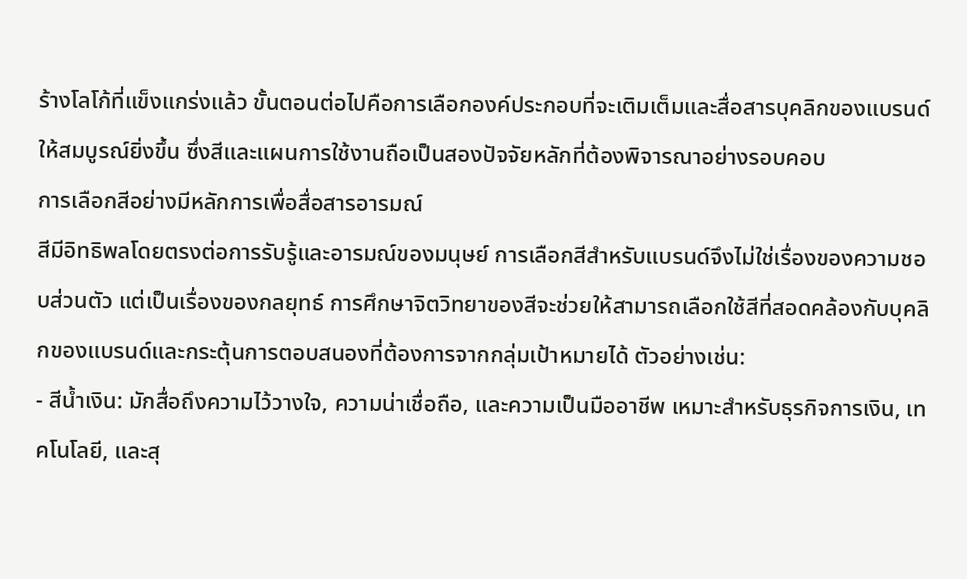ร้างโลโก้ที่แข็งแกร่งแล้ว ขั้นตอนต่อไปคือการเลือกองค์ประกอบที่จะเติมเต็มและสื่อสารบุคลิกของแบรนด์ให้สมบูรณ์ยิ่งขึ้น ซึ่งสีและแผนการใช้งานถือเป็นสองปัจจัยหลักที่ต้องพิจารณาอย่างรอบคอบ
การเลือกสีอย่างมีหลักการเพื่อสื่อสารอารมณ์
สีมีอิทธิพลโดยตรงต่อการรับรู้และอารมณ์ของมนุษย์ การเลือกสีสำหรับแบรนด์จึงไม่ใช่เรื่องของความชอบส่วนตัว แต่เป็นเรื่องของกลยุทธ์ การศึกษาจิตวิทยาของสีจะช่วยให้สามารถเลือกใช้สีที่สอดคล้องกับบุคลิกของแบรนด์และกระตุ้นการตอบสนองที่ต้องการจากกลุ่มเป้าหมายได้ ตัวอย่างเช่น:
- สีน้ำเงิน: มักสื่อถึงความไว้วางใจ, ความน่าเชื่อถือ, และความเป็นมืออาชีพ เหมาะสำหรับธุรกิจการเงิน, เทคโนโลยี, และสุ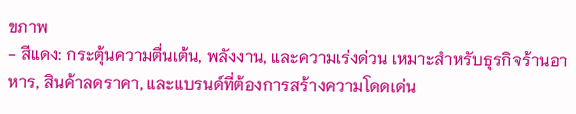ขภาพ
- สีแดง: กระตุ้นความตื่นเต้น, พลังงาน, และความเร่งด่วน เหมาะสำหรับธุรกิจร้านอาหาร, สินค้าลดราคา, และแบรนด์ที่ต้องการสร้างความโดดเด่น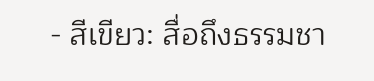- สีเขียว: สื่อถึงธรรมชา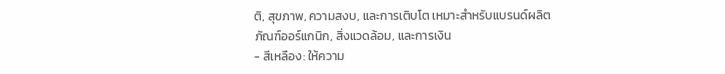ติ, สุขภาพ, ความสงบ, และการเติบโต เหมาะสำหรับแบรนด์ผลิตภัณฑ์ออร์แกนิก, สิ่งแวดล้อม, และการเงิน
- สีเหลือง: ให้ความ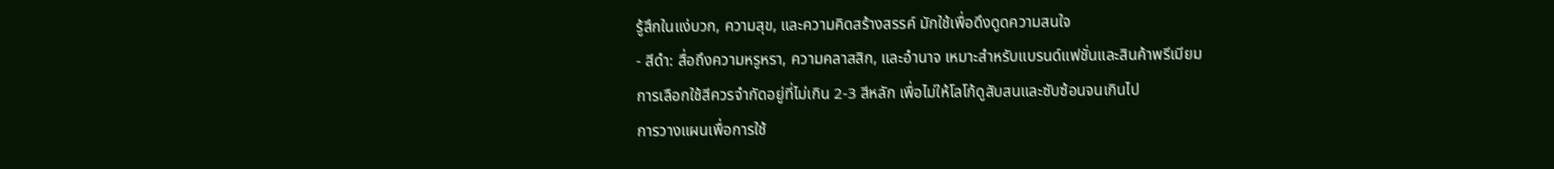รู้สึกในแง่บวก, ความสุข, และความคิดสร้างสรรค์ มักใช้เพื่อดึงดูดความสนใจ
- สีดำ: สื่อถึงความหรูหรา, ความคลาสสิก, และอำนาจ เหมาะสำหรับแบรนด์แฟชั่นและสินค้าพรีเมียม
การเลือกใช้สีควรจำกัดอยู่ที่ไม่เกิน 2-3 สีหลัก เพื่อไม่ให้โลโก้ดูสับสนและซับซ้อนจนเกินไป
การวางแผนเพื่อการใช้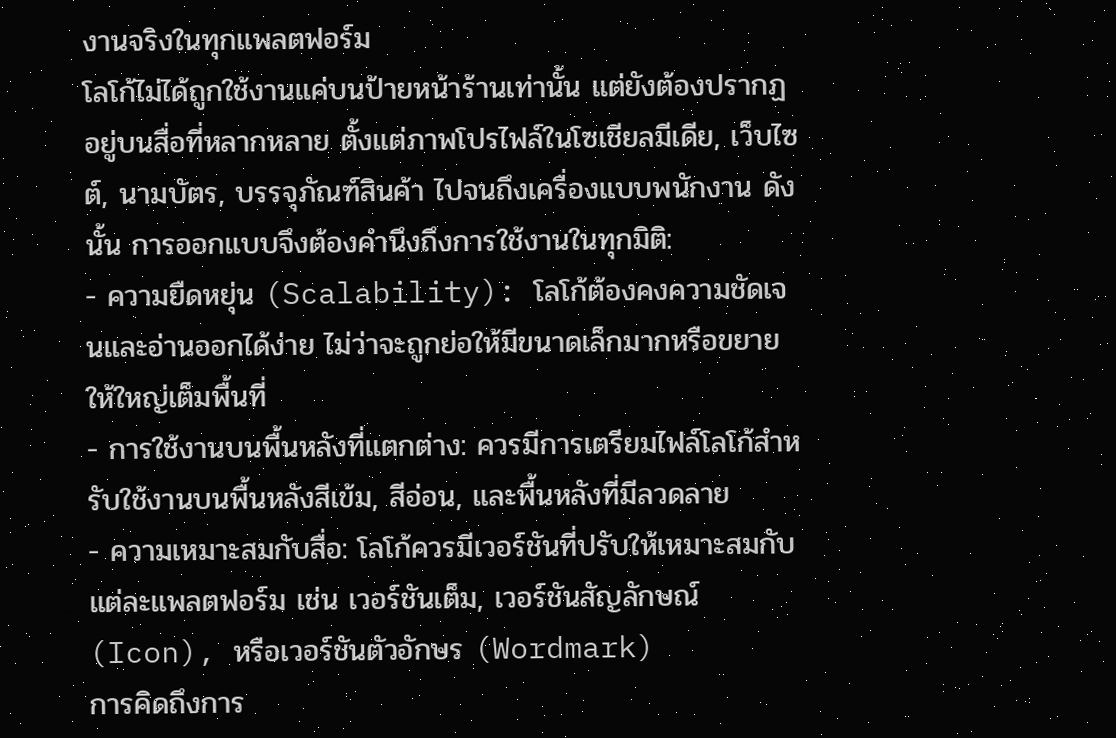งานจริงในทุกแพลตฟอร์ม
โลโก้ไม่ได้ถูกใช้งานแค่บนป้ายหน้าร้านเท่านั้น แต่ยังต้องปรากฏอยู่บนสื่อที่หลากหลาย ตั้งแต่ภาพโปรไฟล์ในโซเชียลมีเดีย, เว็บไซต์, นามบัตร, บรรจุภัณฑ์สินค้า ไปจนถึงเครื่องแบบพนักงาน ดังนั้น การออกแบบจึงต้องคำนึงถึงการใช้งานในทุกมิติ:
- ความยืดหยุ่น (Scalability): โลโก้ต้องคงความชัดเจนและอ่านออกได้ง่าย ไม่ว่าจะถูกย่อให้มีขนาดเล็กมากหรือขยายให้ใหญ่เต็มพื้นที่
- การใช้งานบนพื้นหลังที่แตกต่าง: ควรมีการเตรียมไฟล์โลโก้สำหรับใช้งานบนพื้นหลังสีเข้ม, สีอ่อน, และพื้นหลังที่มีลวดลาย
- ความเหมาะสมกับสื่อ: โลโก้ควรมีเวอร์ชันที่ปรับให้เหมาะสมกับแต่ละแพลตฟอร์ม เช่น เวอร์ชันเต็ม, เวอร์ชันสัญลักษณ์ (Icon), หรือเวอร์ชันตัวอักษร (Wordmark)
การคิดถึงการ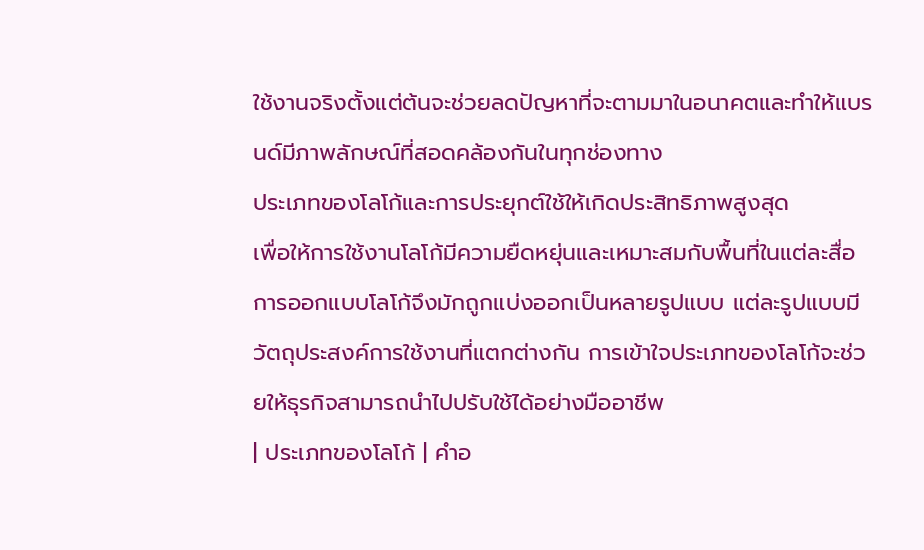ใช้งานจริงตั้งแต่ต้นจะช่วยลดปัญหาที่จะตามมาในอนาคตและทำให้แบรนด์มีภาพลักษณ์ที่สอดคล้องกันในทุกช่องทาง
ประเภทของโลโก้และการประยุกต์ใช้ให้เกิดประสิทธิภาพสูงสุด
เพื่อให้การใช้งานโลโก้มีความยืดหยุ่นและเหมาะสมกับพื้นที่ในแต่ละสื่อ การออกแบบโลโก้จึงมักถูกแบ่งออกเป็นหลายรูปแบบ แต่ละรูปแบบมีวัตถุประสงค์การใช้งานที่แตกต่างกัน การเข้าใจประเภทของโลโก้จะช่วยให้ธุรกิจสามารถนำไปปรับใช้ได้อย่างมืออาชีพ
| ประเภทของโลโก้ | คำอ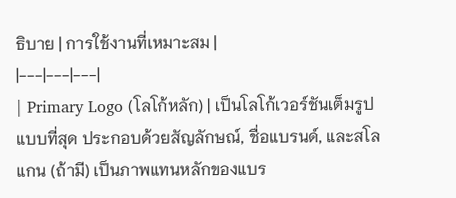ธิบาย | การใช้งานที่เหมาะสม |
|---|---|---|
| Primary Logo (โลโก้หลัก) | เป็นโลโก้เวอร์ชันเต็มรูปแบบที่สุด ประกอบด้วยสัญลักษณ์, ชื่อแบรนด์, และสโลแกน (ถ้ามี) เป็นภาพแทนหลักของแบร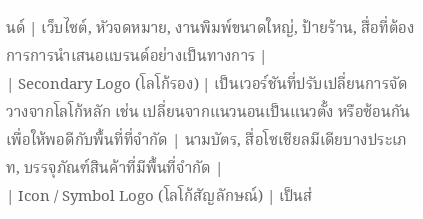นด์ | เว็บไซต์, หัวจดหมาย, งานพิมพ์ขนาดใหญ่, ป้ายร้าน, สื่อที่ต้องการการนำเสนอแบรนด์อย่างเป็นทางการ |
| Secondary Logo (โลโก้รอง) | เป็นเวอร์ชันที่ปรับเปลี่ยนการจัดวางจากโลโก้หลัก เช่น เปลี่ยนจากแนวนอนเป็นแนวตั้ง หรือซ้อนกันเพื่อให้พอดีกับพื้นที่ที่จำกัด | นามบัตร, สื่อโซเชียลมีเดียบางประเภท, บรรจุภัณฑ์สินค้าที่มีพื้นที่จำกัด |
| Icon / Symbol Logo (โลโก้สัญลักษณ์) | เป็นส่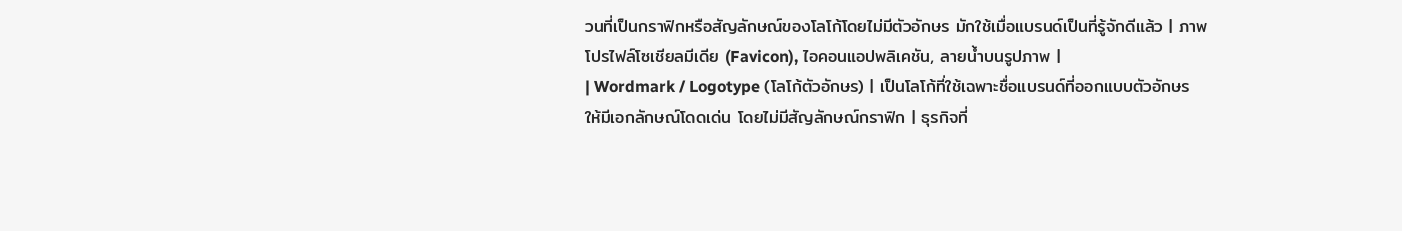วนที่เป็นกราฟิกหรือสัญลักษณ์ของโลโก้โดยไม่มีตัวอักษร มักใช้เมื่อแบรนด์เป็นที่รู้จักดีแล้ว | ภาพโปรไฟล์โซเชียลมีเดีย (Favicon), ไอคอนแอปพลิเคชัน, ลายน้ำบนรูปภาพ |
| Wordmark / Logotype (โลโก้ตัวอักษร) | เป็นโลโก้ที่ใช้เฉพาะชื่อแบรนด์ที่ออกแบบตัวอักษรให้มีเอกลักษณ์โดดเด่น โดยไม่มีสัญลักษณ์กราฟิก | ธุรกิจที่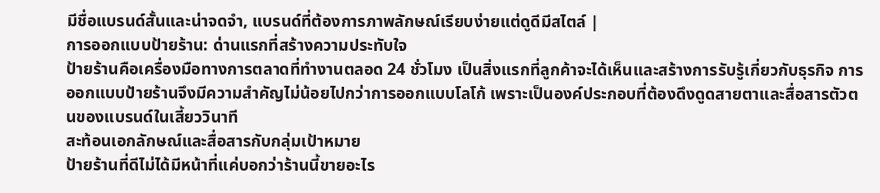มีชื่อแบรนด์สั้นและน่าจดจำ, แบรนด์ที่ต้องการภาพลักษณ์เรียบง่ายแต่ดูดีมีสไตล์ |
การออกแบบป้ายร้าน: ด่านแรกที่สร้างความประทับใจ
ป้ายร้านคือเครื่องมือทางการตลาดที่ทำงานตลอด 24 ชั่วโมง เป็นสิ่งแรกที่ลูกค้าจะได้เห็นและสร้างการรับรู้เกี่ยวกับธุรกิจ การออกแบบป้ายร้านจึงมีความสำคัญไม่น้อยไปกว่าการออกแบบโลโก้ เพราะเป็นองค์ประกอบที่ต้องดึงดูดสายตาและสื่อสารตัวตนของแบรนด์ในเสี้ยววินาที
สะท้อนเอกลักษณ์และสื่อสารกับกลุ่มเป้าหมาย
ป้ายร้านที่ดีไม่ได้มีหน้าที่แค่บอกว่าร้านนี้ขายอะไร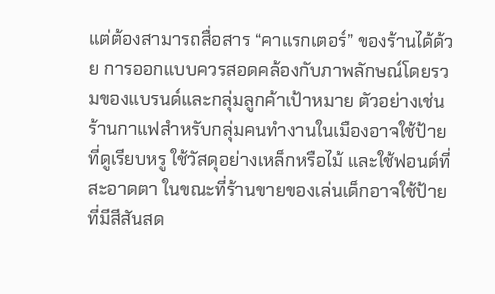แต่ต้องสามารถสื่อสาร “คาแรกเตอร์” ของร้านได้ด้วย การออกแบบควรสอดคล้องกับภาพลักษณ์โดยรวมของแบรนด์และกลุ่มลูกค้าเป้าหมาย ตัวอย่างเช่น ร้านกาแฟสำหรับกลุ่มคนทำงานในเมืองอาจใช้ป้ายที่ดูเรียบหรู ใช้วัสดุอย่างเหล็กหรือไม้ และใช้ฟอนต์ที่สะอาดตา ในขณะที่ร้านขายของเล่นเด็กอาจใช้ป้ายที่มีสีสันสด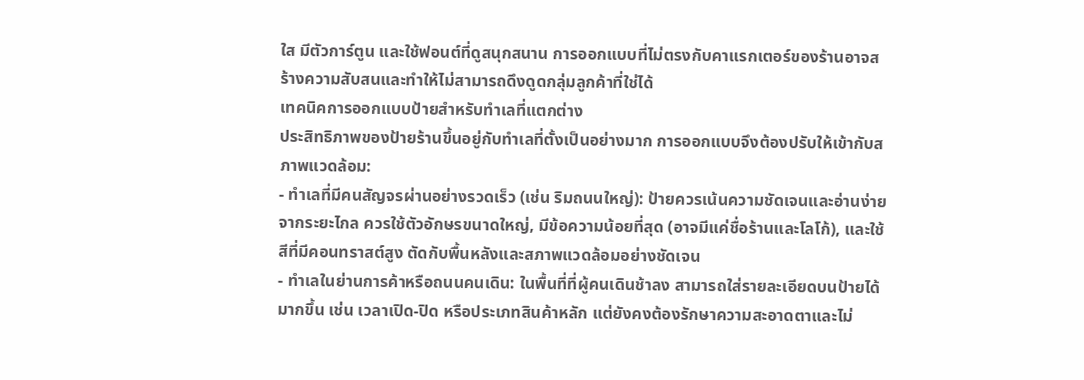ใส มีตัวการ์ตูน และใช้ฟอนต์ที่ดูสนุกสนาน การออกแบบที่ไม่ตรงกับคาแรกเตอร์ของร้านอาจสร้างความสับสนและทำให้ไม่สามารถดึงดูดกลุ่มลูกค้าที่ใช่ได้
เทคนิคการออกแบบป้ายสำหรับทำเลที่แตกต่าง
ประสิทธิภาพของป้ายร้านขึ้นอยู่กับทำเลที่ตั้งเป็นอย่างมาก การออกแบบจึงต้องปรับให้เข้ากับสภาพแวดล้อม:
- ทำเลที่มีคนสัญจรผ่านอย่างรวดเร็ว (เช่น ริมถนนใหญ่): ป้ายควรเน้นความชัดเจนและอ่านง่ายจากระยะไกล ควรใช้ตัวอักษรขนาดใหญ่, มีข้อความน้อยที่สุด (อาจมีแค่ชื่อร้านและโลโก้), และใช้สีที่มีคอนทราสต์สูง ตัดกับพื้นหลังและสภาพแวดล้อมอย่างชัดเจน
- ทำเลในย่านการค้าหรือถนนคนเดิน: ในพื้นที่ที่ผู้คนเดินช้าลง สามารถใส่รายละเอียดบนป้ายได้มากขึ้น เช่น เวลาเปิด-ปิด หรือประเภทสินค้าหลัก แต่ยังคงต้องรักษาความสะอาดตาและไม่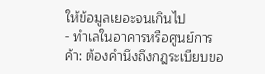ให้ข้อมูลเยอะจนเกินไป
- ทำเลในอาคารหรือศูนย์การค้า: ต้องคำนึงถึงกฎระเบียบขอ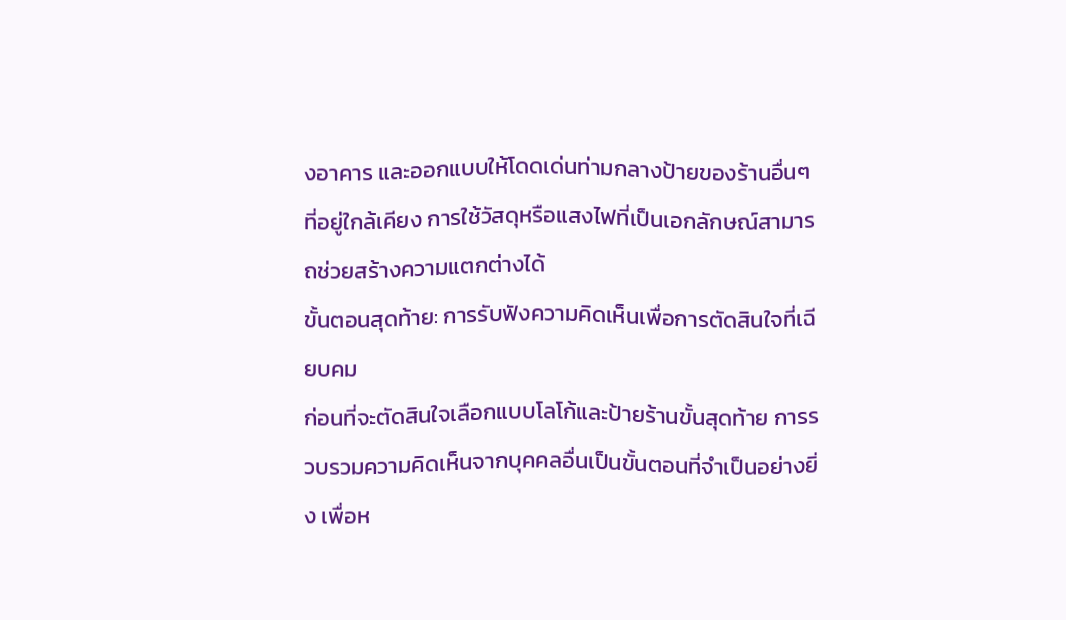งอาคาร และออกแบบให้โดดเด่นท่ามกลางป้ายของร้านอื่นๆ ที่อยู่ใกล้เคียง การใช้วัสดุหรือแสงไฟที่เป็นเอกลักษณ์สามารถช่วยสร้างความแตกต่างได้
ขั้นตอนสุดท้าย: การรับฟังความคิดเห็นเพื่อการตัดสินใจที่เฉียบคม
ก่อนที่จะตัดสินใจเลือกแบบโลโก้และป้ายร้านขั้นสุดท้าย การรวบรวมความคิดเห็นจากบุคคลอื่นเป็นขั้นตอนที่จำเป็นอย่างยิ่ง เพื่อห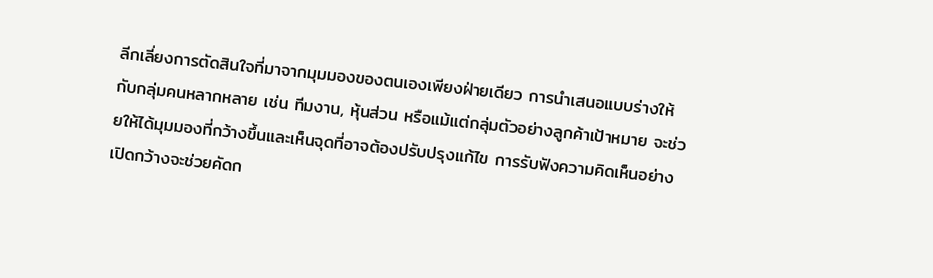ลีกเลี่ยงการตัดสินใจที่มาจากมุมมองของตนเองเพียงฝ่ายเดียว การนำเสนอแบบร่างให้กับกลุ่มคนหลากหลาย เช่น ทีมงาน, หุ้นส่วน หรือแม้แต่กลุ่มตัวอย่างลูกค้าเป้าหมาย จะช่วยให้ได้มุมมองที่กว้างขึ้นและเห็นจุดที่อาจต้องปรับปรุงแก้ไข การรับฟังความคิดเห็นอย่างเปิดกว้างจะช่วยคัดก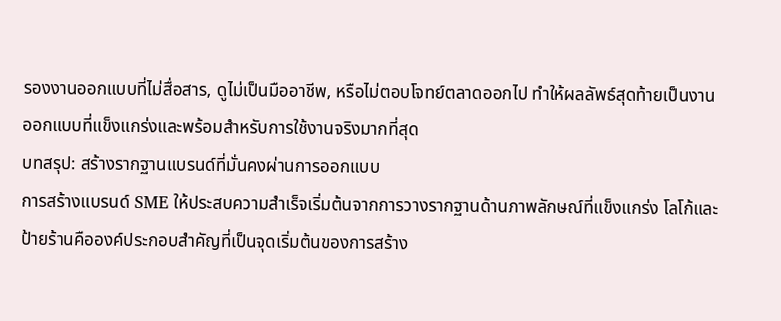รองงานออกแบบที่ไม่สื่อสาร, ดูไม่เป็นมืออาชีพ, หรือไม่ตอบโจทย์ตลาดออกไป ทำให้ผลลัพธ์สุดท้ายเป็นงานออกแบบที่แข็งแกร่งและพร้อมสำหรับการใช้งานจริงมากที่สุด
บทสรุป: สร้างรากฐานแบรนด์ที่มั่นคงผ่านการออกแบบ
การสร้างแบรนด์ SME ให้ประสบความสำเร็จเริ่มต้นจากการวางรากฐานด้านภาพลักษณ์ที่แข็งแกร่ง โลโก้และป้ายร้านคือองค์ประกอบสำคัญที่เป็นจุดเริ่มต้นของการสร้าง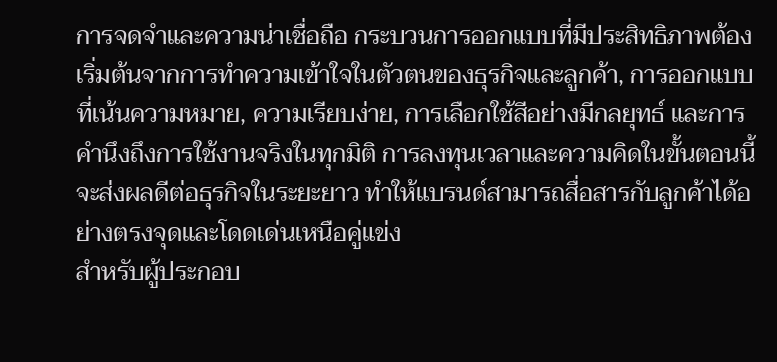การจดจำและความน่าเชื่อถือ กระบวนการออกแบบที่มีประสิทธิภาพต้องเริ่มต้นจากการทำความเข้าใจในตัวตนของธุรกิจและลูกค้า, การออกแบบที่เน้นความหมาย, ความเรียบง่าย, การเลือกใช้สีอย่างมีกลยุทธ์ และการคำนึงถึงการใช้งานจริงในทุกมิติ การลงทุนเวลาและความคิดในขั้นตอนนี้จะส่งผลดีต่อธุรกิจในระยะยาว ทำให้แบรนด์สามารถสื่อสารกับลูกค้าได้อย่างตรงจุดและโดดเด่นเหนือคู่แข่ง
สำหรับผู้ประกอบ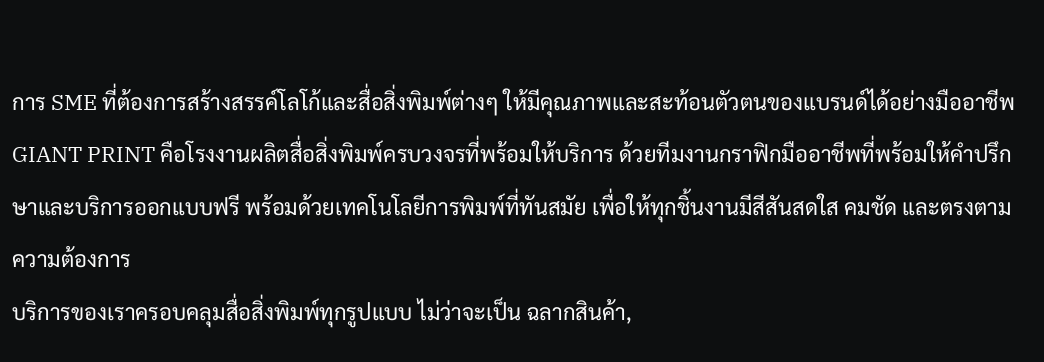การ SME ที่ต้องการสร้างสรรค์โลโก้และสื่อสิ่งพิมพ์ต่างๆ ให้มีคุณภาพและสะท้อนตัวตนของแบรนด์ได้อย่างมืออาชีพ GIANT PRINT คือโรงงานผลิตสื่อสิ่งพิมพ์ครบวงจรที่พร้อมให้บริการ ด้วยทีมงานกราฟิกมืออาชีพที่พร้อมให้คำปรึกษาและบริการออกแบบฟรี พร้อมด้วยเทคโนโลยีการพิมพ์ที่ทันสมัย เพื่อให้ทุกชิ้นงานมีสีสันสดใส คมชัด และตรงตามความต้องการ
บริการของเราครอบคลุมสื่อสิ่งพิมพ์ทุกรูปแบบ ไม่ว่าจะเป็น ฉลากสินค้า,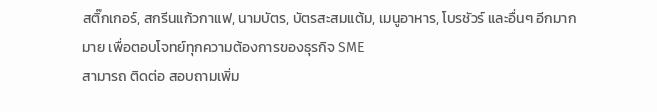สติ๊กเกอร์, สกรีนแก้วกาแฟ, นามบัตร, บัตรสะสมแต้ม, เมนูอาหาร, โบรชัวร์ และอื่นๆ อีกมากมาย เพื่อตอบโจทย์ทุกความต้องการของธุรกิจ SME
สามารถ ติดต่อ สอบถามเพิ่ม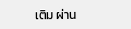เติม ผ่าน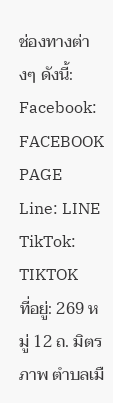ช่องทางต่างๆ ดังนี้:
Facebook: FACEBOOK PAGE
Line: LINE
TikTok: TIKTOK
ที่อยู่: 269 หมู่ 12 ถ. มิตรภาพ ตำบลเมื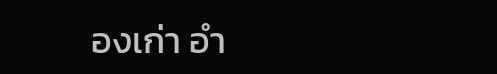องเก่า อำ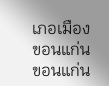เภอเมืองขอนแก่น ขอนแก่น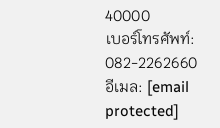40000
เบอร์โทรศัพท์: 082-2262660
อีเมล: [email protected]